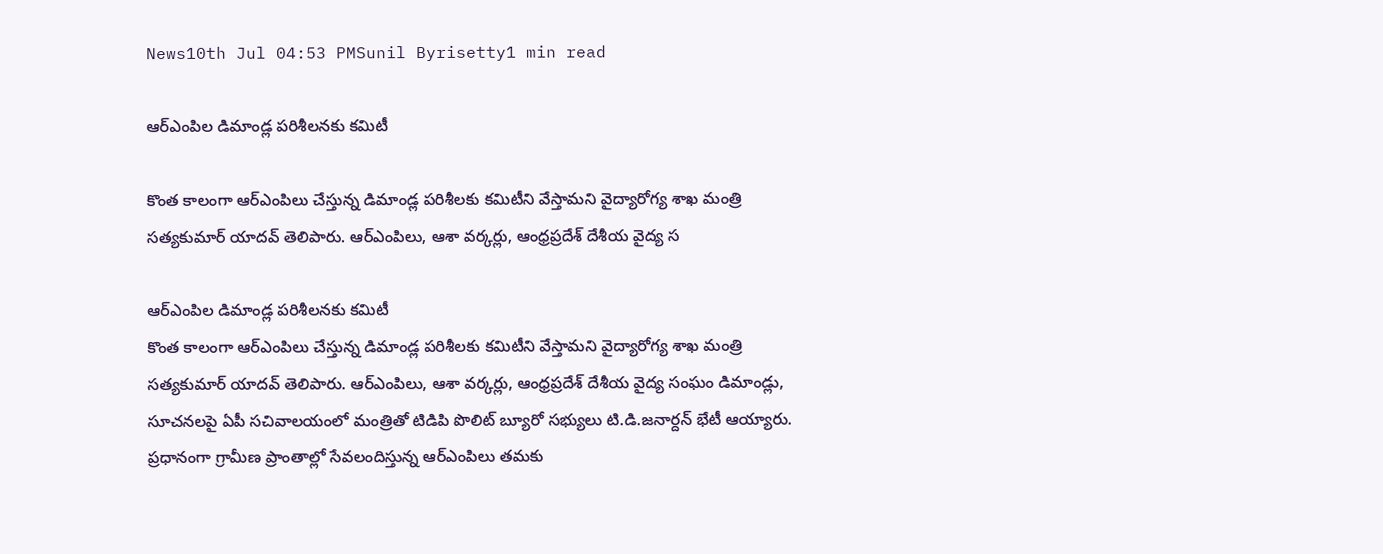News10th Jul 04:53 PMSunil Byrisetty1 min read

ఆర్ఎంపిల డిమాండ్ల ప‌రిశీల‌న‌కు క‌మిటీ

కొంత కాలంగా ఆర్ఎంపిలు చేస్తున్న డిమాండ్ల ప‌రిశీల‌కు క‌మిటీని వేస్తామ‌ని వైద్యారోగ్య శాఖ మంత్రి స‌త్య‌కుమార్ యాద‌వ్ తెలిపారు. ఆర్ఎంపిలు, ఆశా వ‌ర్క‌ర్లు, ఆంధ్ర‌ప్ర‌దేశ్ దేశీయ వైద్య స

ఆర్ఎంపిల డిమాండ్ల ప‌రిశీల‌న‌కు క‌మిటీ
కొంత కాలంగా ఆర్ఎంపిలు చేస్తున్న డిమాండ్ల ప‌రిశీల‌కు క‌మిటీని వేస్తామ‌ని వైద్యారోగ్య శాఖ మంత్రి స‌త్య‌కుమార్ యాద‌వ్ తెలిపారు. ఆర్ఎంపిలు, ఆశా వ‌ర్క‌ర్లు, ఆంధ్ర‌ప్ర‌దేశ్ దేశీయ వైద్య సంఘం డిమాండ్లు, సూచ‌న‌ల‌పై ఏపీ స‌చివాల‌యంలో మంత్రితో టిడిపి పొలిట్ బ్యూరో స‌భ్యులు టి.డి.జ‌నార్ద‌న్ భేటీ ఆయ్యారు. ప్ర‌ధానంగా గ్రామీణ ప్రాంతాల్లో సేవ‌లందిస్తున్న ఆర్ఎంపిలు త‌మ‌కు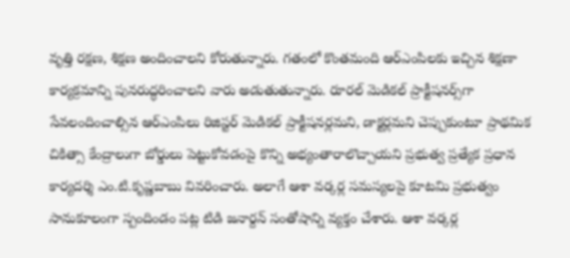వృత్తి ర‌క్ష‌ణ, శిక్ష‌ణ అందించాల‌ని కోరుతున్నారు. గతంలో కొంత‌మంది ఆర్ఎంపిల‌కు ఇచ్చిన శిక్ష‌ణా కార్య‌క్ర‌మాన్ని పున‌రుద్ధ‌రించాల‌ని వారు అడుతుతున్నారు. రూర‌ల్ మెడిక‌ల్ ప్రాక్టీష‌న‌ర్స్‌గా సేవ‌లందించాల్సిన ఆర్ఎంపిలు రిజిస్ట‌ర్ మెడిక‌ల్ ప్రాక్టీష‌న‌ర్ల‌మ‌ని, డాక్ట‌ర్ల‌మ‌ని చెప్పుకుంటూ ప్రాథ‌మిక చికిత్సా కేంద్రాలుగా బోర్డులు పెట్టుకోవ‌డంపై కొన్ని అభ్యంతారాలొచ్చాయ‌ని ప్ర‌భుత్వ ప్ర‌త్యేక ప్ర‌ధాన కార్య‌ద‌ర్శి ఎం.టి.కృష్ణ‌బాబు వివ‌రించారు. అలాగే ఆశా వ‌ర్క‌ర్ల స‌మ‌స్య‌ల‌పై కూట‌మి ప్ర‌భుత్వం సానుకూలంగా స్పందిండం ప‌ట్ల టిడి జ‌నార్ద‌న్ సంతోషాన్ని వ్య‌క్తం చేశారు. ఆశా వ‌ర్క‌ర్ల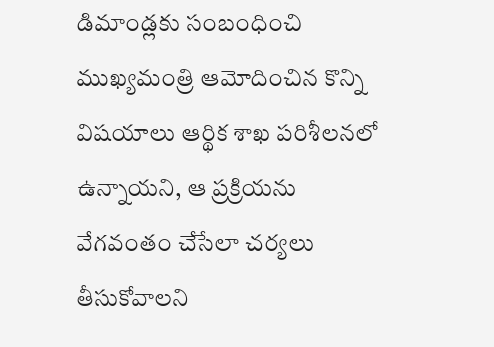డిమాండ్ల‌కు సంబంధించి ముఖ్య‌మంత్రి ఆమోదించిన కొన్ని విష‌యాలు ఆర్థిక శాఖ ప‌రిశీల‌న‌లో ఉన్నాయ‌ని, ఆ ప్రక్రియ‌ను వేగ‌వంతం చేసేలా చ‌ర్య‌లు తీసుకోవాల‌ని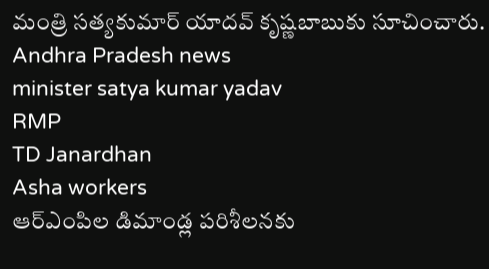మంత్రి స‌త్య‌కుమార్ యాద‌వ్ కృష్ణ‌బాబుకు సూచించారు.
Andhra Pradesh news
minister satya kumar yadav
RMP
TD Janardhan
Asha workers
ఆర్ఎంపిల డిమాండ్ల ప‌రిశీల‌న‌కు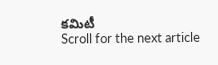క‌మిటీ
Scroll for the next article